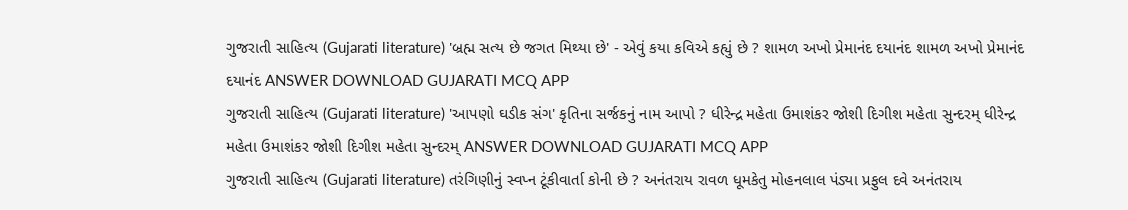ગુજરાતી સાહિત્ય (Gujarati literature) 'બ્રહ્મ સત્ય છે જગત મિથ્યા છે' - એવું કયા કવિએ કહ્યું છે ? શામળ અખો પ્રેમાનંદ દયાનંદ શામળ અખો પ્રેમાનંદ દયાનંદ ANSWER DOWNLOAD GUJARATI MCQ APP
ગુજરાતી સાહિત્ય (Gujarati literature) 'આપણો ઘડીક સંગ' કૃતિના સર્જકનું નામ આપો ? ધીરેન્દ્ર મહેતા ઉમાશંકર જોશી દિગીશ મહેતા સુન્દરમ્ ધીરેન્દ્ર મહેતા ઉમાશંકર જોશી દિગીશ મહેતા સુન્દરમ્ ANSWER DOWNLOAD GUJARATI MCQ APP
ગુજરાતી સાહિત્ય (Gujarati literature) તરંગિણીનું સ્વપ્ન ટૂંકીવાર્તા કોની છે ? અનંતરાય રાવળ ધૂમકેતુ મોહનલાલ પંડ્યા પ્રફુલ દવે અનંતરાય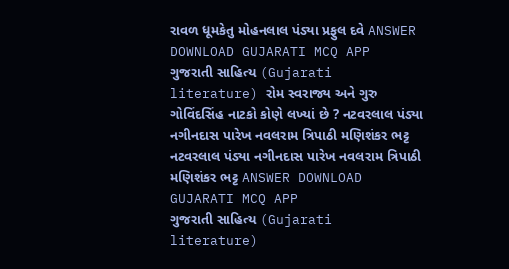રાવળ ધૂમકેતુ મોહનલાલ પંડ્યા પ્રફુલ દવે ANSWER DOWNLOAD GUJARATI MCQ APP
ગુજરાતી સાહિત્ય (Gujarati literature) રોમ સ્વરાજ્ય અને ગુરુ ગોવિંદસિંહ નાટકો કોણે લખ્યાં છે ? નટવરલાલ પંડ્યા નગીનદાસ પારેખ નવલરામ ત્રિપાઠી મણિશંકર ભટ્ટ નટવરલાલ પંડ્યા નગીનદાસ પારેખ નવલરામ ત્રિપાઠી મણિશંકર ભટ્ટ ANSWER DOWNLOAD GUJARATI MCQ APP
ગુજરાતી સાહિત્ય (Gujarati literature)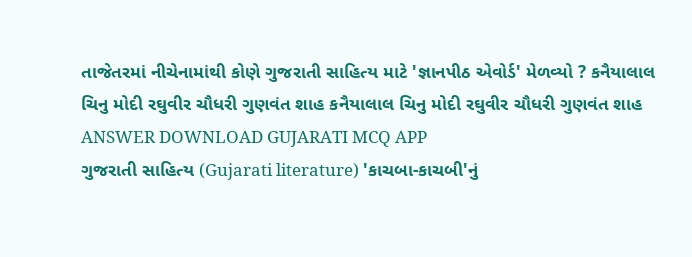તાજેતરમાં નીચેનામાંથી કોણે ગુજરાતી સાહિત્ય માટે 'જ્ઞાનપીઠ એવોર્ડ' મેળવ્યો ? કનૈયાલાલ ચિનુ મોદી રઘુવીર ચૌધરી ગુણવંત શાહ કનૈયાલાલ ચિનુ મોદી રઘુવીર ચૌધરી ગુણવંત શાહ ANSWER DOWNLOAD GUJARATI MCQ APP
ગુજરાતી સાહિત્ય (Gujarati literature) 'કાચબા-કાચબી'નું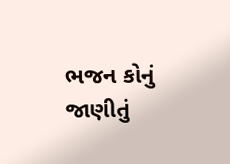ભજન કોનું જાણીતું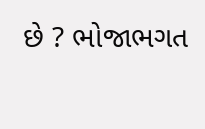છે ? ભોજાભગત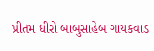પ્રીતમ ધીરો બાબુસાહેબ ગાયકવાડ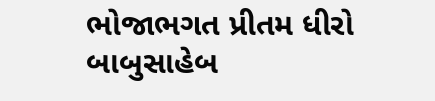ભોજાભગત પ્રીતમ ધીરો બાબુસાહેબ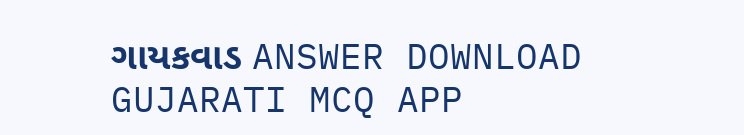ગાયકવાડ ANSWER DOWNLOAD GUJARATI MCQ APP